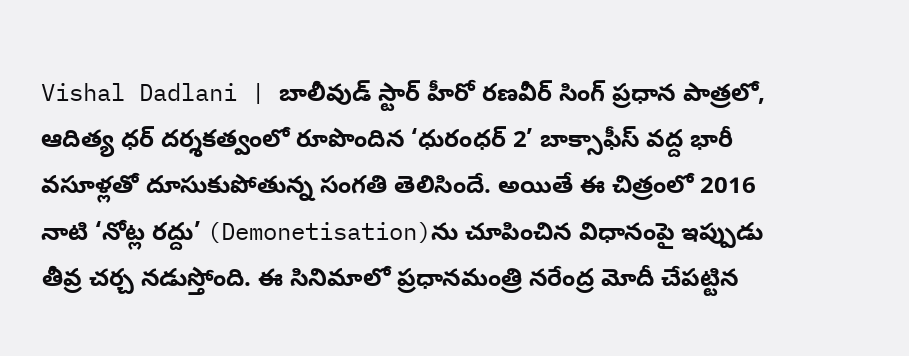Vishal Dadlani | బాలీవుడ్ స్టార్ హీరో రణవీర్ సింగ్ ప్రధాన పాత్రలో, ఆదిత్య ధర్ దర్శకత్వంలో రూపొందిన ‘ధురంధర్ 2’ బాక్సాఫీస్ వద్ద భారీ వసూళ్లతో దూసుకుపోతున్న సంగతి తెలిసిందే. అయితే ఈ చిత్రంలో 2016 నాటి ‘నోట్ల రద్దు’ (Demonetisation)ను చూపించిన విధానంపై ఇప్పుడు తీవ్ర చర్చ నడుస్తోంది. ఈ సినిమాలో ప్రధానమంత్రి నరేంద్ర మోదీ చేపట్టిన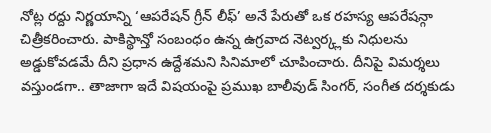నోట్ల రద్దు నిర్ణయాన్ని ‘ఆపరేషన్ గ్రీన్ లీఫ్’ అనే పేరుతో ఒక రహస్య ఆపరేషన్గా చిత్రీకరించారు. పాకిస్థాన్తో సంబంధం ఉన్న ఉగ్రవాద నెట్వర్క్లకు నిధులను అడ్డుకోవడమే దీని ప్రధాన ఉద్దేశమని సినిమాలో చూపించారు. దీనిపై విమర్శలు వస్తుండగా.. తాజాగా ఇదే విషయంపై ప్రముఖ బాలీవుడ్ సింగర్, సంగీత దర్శకుడు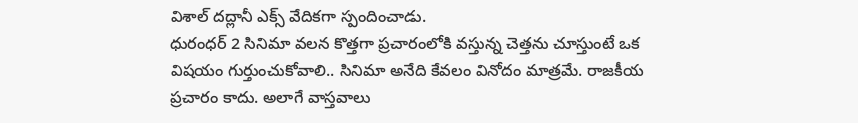విశాల్ దద్లానీ ఎక్స్ వేదికగా స్పందించాడు.
ధురంధర్ 2 సినిమా వలన కొత్తగా ప్రచారంలోకి వస్తున్న చెత్తను చూస్తుంటే ఒక విషయం గుర్తుంచుకోవాలి.. సినిమా అనేది కేవలం వినోదం మాత్రమే. రాజకీయ ప్రచారం కాదు. అలాగే వాస్తవాలు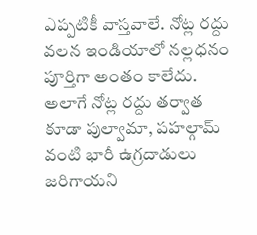ఎప్పటికీ వాస్తవాలే. నోట్ల రద్దు వలన ఇండియాలో నల్లధనం పూర్తిగా అంతం కాలేదు. అలాగే నోట్ల రద్దు తర్వాత కూడా పుల్వామా, పహల్గామ్ వంటి భారీ ఉగ్రదాడులు జరిగాయని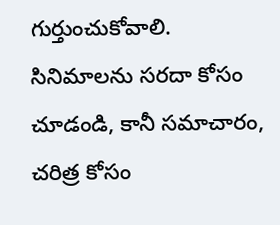గుర్తుంచుకోవాలి. సినిమాలను సరదా కోసం చూడండి, కానీ సమాచారం, చరిత్ర కోసం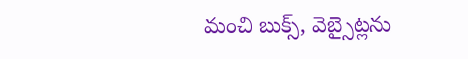మంచి బుక్స్, వెబ్సైట్లను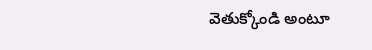వెతుక్కోండి అంటూ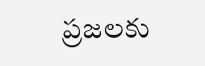ప్రజలకు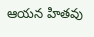ఆయన హితవు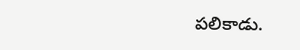పలికాడు.